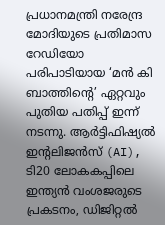പ്രധാനമന്ത്രി നരേന്ദ്ര മോദിയുടെ പ്രതിമാസ റേഡിയോ പരിപാടിയായ ‘മൻ കി ബാത്തിന്റെ’ ഏറ്റവും പുതിയ പതിപ്പ് ഇന്ന് നടന്നു. ആർട്ടിഫിഷ്യൽ ഇന്റലിജൻസ് (AI), ടി20 ലോകകപ്പിലെ ഇന്ത്യൻ വംശജരുടെ പ്രകടനം, ഡിജിറ്റൽ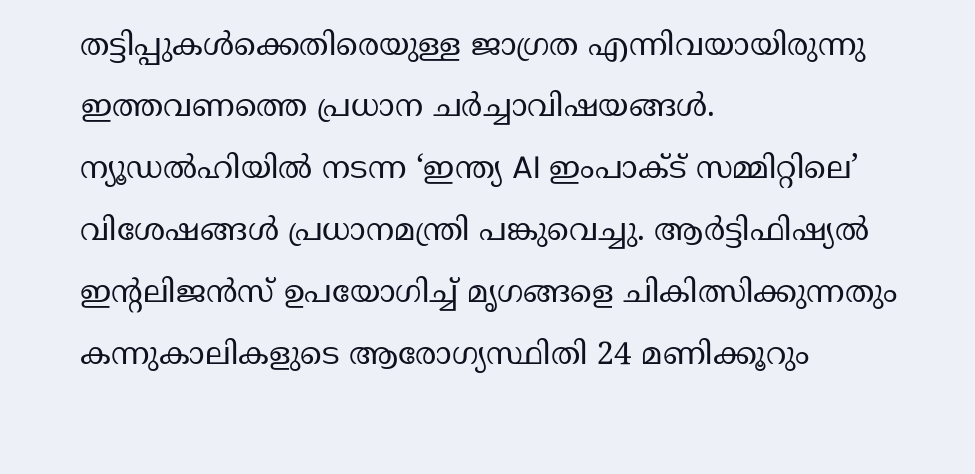തട്ടിപ്പുകൾക്കെതിരെയുള്ള ജാഗ്രത എന്നിവയായിരുന്നു ഇത്തവണത്തെ പ്രധാന ചർച്ചാവിഷയങ്ങൾ.
ന്യൂഡൽഹിയിൽ നടന്ന ‘ഇന്ത്യ AI ഇംപാക്ട് സമ്മിറ്റിലെ’ വിശേഷങ്ങൾ പ്രധാനമന്ത്രി പങ്കുവെച്ചു. ആർട്ടിഫിഷ്യൽ ഇന്റലിജൻസ് ഉപയോഗിച്ച് മൃഗങ്ങളെ ചികിത്സിക്കുന്നതും കന്നുകാലികളുടെ ആരോഗ്യസ്ഥിതി 24 മണിക്കൂറും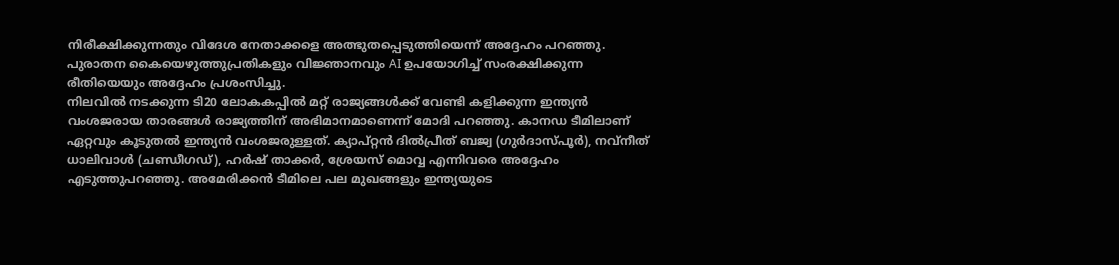നിരീക്ഷിക്കുന്നതും വിദേശ നേതാക്കളെ അത്ഭുതപ്പെടുത്തിയെന്ന് അദ്ദേഹം പറഞ്ഞു. പുരാതന കൈയെഴുത്തുപ്രതികളും വിജ്ഞാനവും AI ഉപയോഗിച്ച് സംരക്ഷിക്കുന്ന രീതിയെയും അദ്ദേഹം പ്രശംസിച്ചു.
നിലവിൽ നടക്കുന്ന ടി20 ലോകകപ്പിൽ മറ്റ് രാജ്യങ്ങൾക്ക് വേണ്ടി കളിക്കുന്ന ഇന്ത്യൻ വംശജരായ താരങ്ങൾ രാജ്യത്തിന് അഭിമാനമാണെന്ന് മോദി പറഞ്ഞു. കാനഡ ടീമിലാണ് ഏറ്റവും കൂടുതൽ ഇന്ത്യൻ വംശജരുള്ളത്. ക്യാപ്റ്റൻ ദിൽപ്രീത് ബജ്വ (ഗുർദാസ്പൂർ), നവ്നീത് ധാലിവാൾ (ചണ്ഡീഗഡ്), ഹർഷ് താക്കർ, ശ്രേയസ് മൊവ്വ എന്നിവരെ അദ്ദേഹം എടുത്തുപറഞ്ഞു. അമേരിക്കൻ ടീമിലെ പല മുഖങ്ങളും ഇന്ത്യയുടെ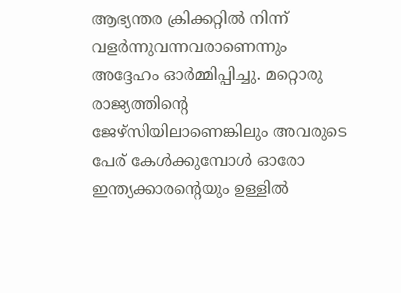ആഭ്യന്തര ക്രിക്കറ്റിൽ നിന്ന് വളർന്നുവന്നവരാണെന്നും അദ്ദേഹം ഓർമ്മിപ്പിച്ചു. മറ്റൊരു രാജ്യത്തിന്റെ ജേഴ്സിയിലാണെങ്കിലും അവരുടെ പേര് കേൾക്കുമ്പോൾ ഓരോ ഇന്ത്യക്കാരന്റെയും ഉള്ളിൽ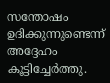സന്തോഷം ഉദിക്കുന്നുണ്ടെന്ന് അദ്ദേഹം കൂട്ടിച്ചേർത്തു.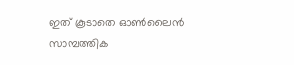ഇത് കൂടാതെ ഓൺലൈൻ സാമ്പത്തിക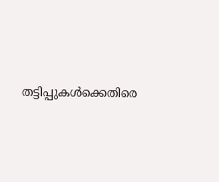തട്ടിപ്പുകൾക്കെതിരെ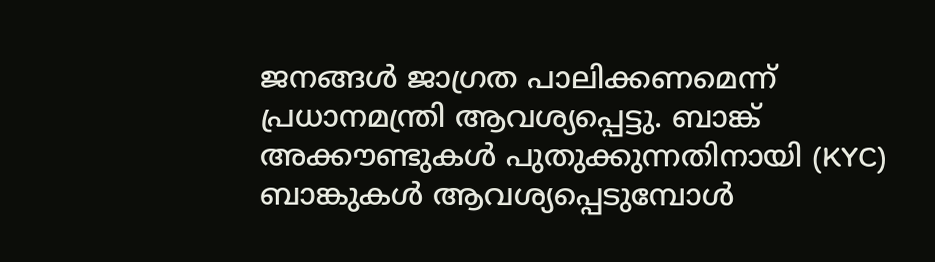ജനങ്ങൾ ജാഗ്രത പാലിക്കണമെന്ന് പ്രധാനമന്ത്രി ആവശ്യപ്പെട്ടു. ബാങ്ക് അക്കൗണ്ടുകൾ പുതുക്കുന്നതിനായി (KYC) ബാങ്കുകൾ ആവശ്യപ്പെടുമ്പോൾ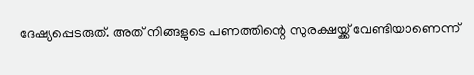ദേഷ്യപ്പെടരുത്. അത് നിങ്ങളുടെ പണത്തിന്റെ സുരക്ഷയ്ക്ക് വേണ്ടിയാണെന്ന്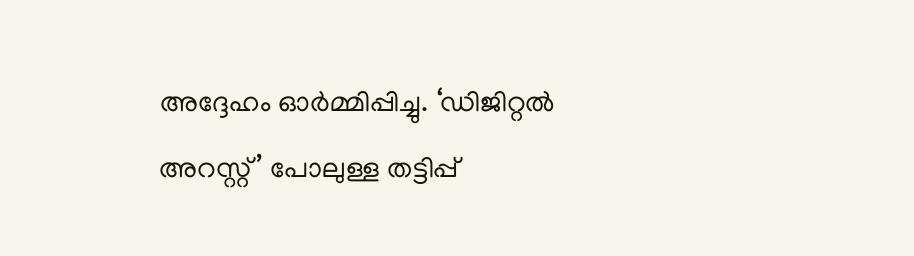അദ്ദേഹം ഓർമ്മിപ്പിച്ചു. ‘ഡിജിറ്റൽ അറസ്റ്റ്’ പോലുള്ള തട്ടിപ്പ്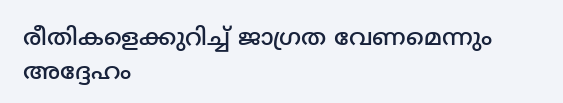രീതികളെക്കുറിച്ച് ജാഗ്രത വേണമെന്നും അദ്ദേഹം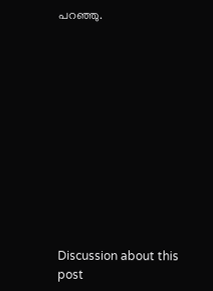പറഞ്ഞു.












Discussion about this post